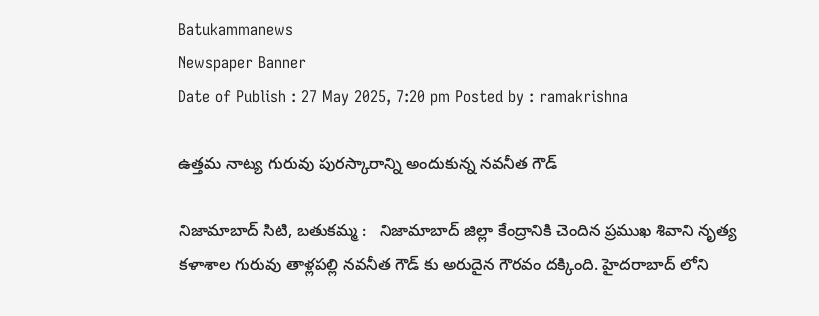Batukammanews
Newspaper Banner
Date of Publish : 27 May 2025, 7:20 pm Posted by : ramakrishna

ఉత్తమ నాట్య గురువు పురస్కారాన్ని అందుకున్న నవనీత గౌడ్

నిజామాబాద్ సిటి, బతుకమ్మ :   నిజామాబాద్ జిల్లా కేంద్రానికి చెందిన ప్రముఖ శివాని నృత్య కళాశాల గురువు తాళ్లపల్లి నవనీత గౌడ్ కు అరుదైన గౌరవం దక్కింది. హైదరాబాద్ లోని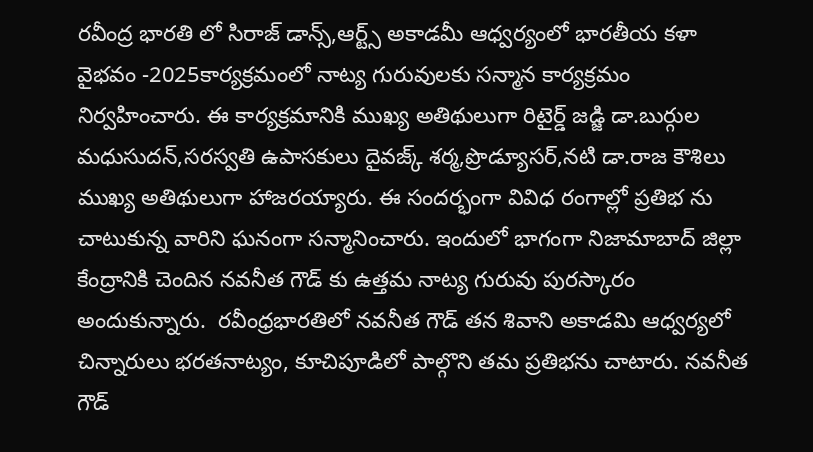రవీంద్ర భారతి లో సిరాజ్ డాన్స్,ఆర్ట్స్ అకాడమీ ఆధ్వర్యంలో భారతీయ కళా వైభవం -2025కార్యక్రమంలో నాట్య గురువులకు సన్మాన కార్యక్రమం నిర్వహించారు. ఈ కార్యక్రమానికి ముఖ్య అతిథులుగా రిటైర్డ్ జడ్జి డా.బుర్గుల మధుసుదన్,సరస్వతి ఉపాసకులు దైవజ్క్ శర్మ,ప్రొడ్యూసర్,నటి డా.రాజ కౌశిలు ముఖ్య అతిథులుగా హాజరయ్యారు. ఈ సందర్భంగా వివిధ రంగాల్లో ప్రతిభ ను చాటుకున్న వారిని ఘనంగా సన్మానించారు. ఇందులో భాగంగా నిజామాబాద్ జిల్లా కేంద్రానికి చెందిన నవనీత గౌడ్ కు ఉత్తమ నాట్య గురువు పురస్కారం అందుకున్నారు.  రవీంధ్రభారతిలో నవనీత గౌడ్ తన శివాని అకాడమి ఆధ్వర్యలో చిన్నారులు భరతనాట్యం, కూచిపూడిలో పాల్గొని తమ ప్రతిభను చాటారు. నవనీత గౌడ్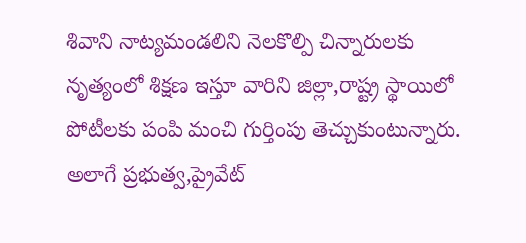శివాని నాట్యమండలిని నెలకొల్పి చిన్నారులకు నృత్యంలో శిక్షణ ఇస్తూ వారిని జిల్లా,రాష్ట్ర స్థాయిలో పోటీలకు పంపి మంచి గుర్తింపు తెచ్చుకుంటున్నారు. అలాగే ప్రభుత్వ,ప్రైవేట్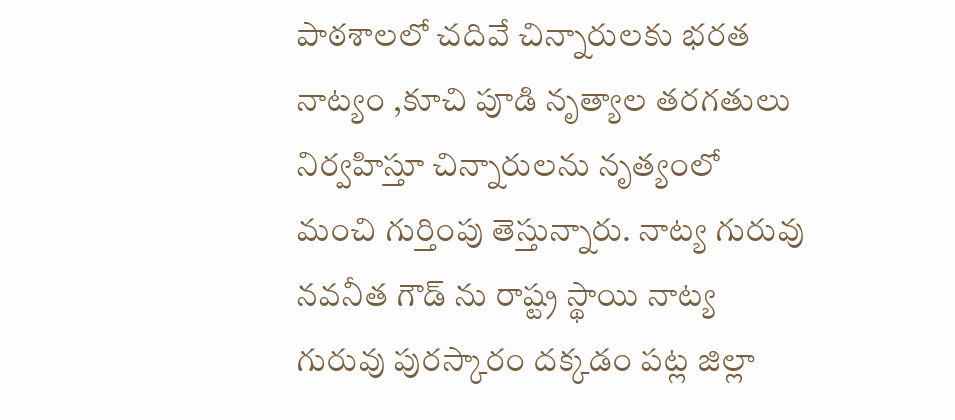పాఠశాలలో చదివే చిన్నారులకు భరత నాట్యం ,కూచి పూడి నృత్యాల తరగతులు నిర్వహిస్తూ చిన్నారులను నృత్యంలో మంచి గుర్తింపు తెస్తున్నారు. నాట్య గురువు నవనీత గౌడ్ ను రాష్ట్ర స్థాయి నాట్య గురువు పురస్కారం దక్కడం పట్ల జిల్లా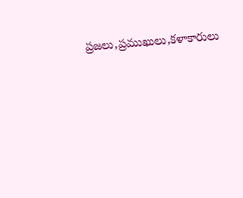ప్రజలు,ప్రముఖులు,కళాకారులు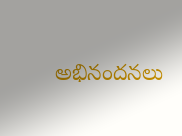అభినందనలు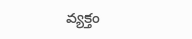వ్యక్తం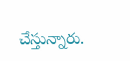చేస్తున్నారు.